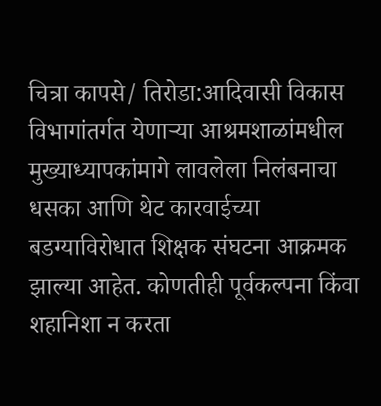चित्रा कापसे/ तिरोडा:आदिवासी विकास विभागांतर्गत येणाऱ्या आश्रमशाळांमधील मुख्याध्यापकांमागे लावलेला निलंबनाचा धसका आणि थेट कारवाईच्या बडग्याविरोधात शिक्षक संघटना आक्रमक झाल्या आहेत. कोणतीही पूर्वकल्पना किंवा शहानिशा न करता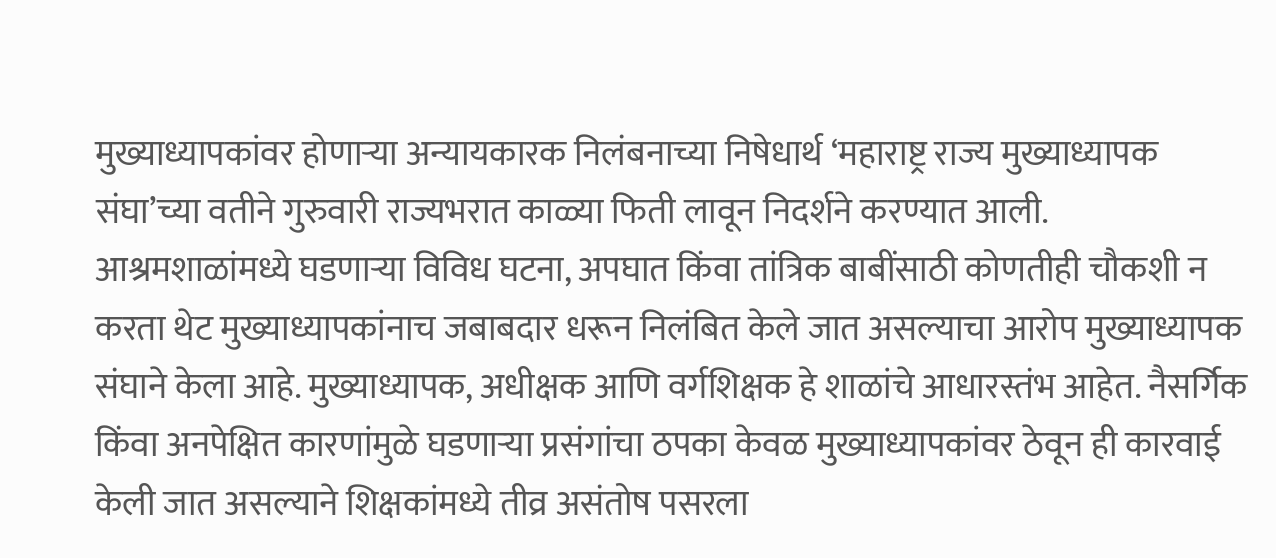मुख्याध्यापकांवर होणाऱ्या अन्यायकारक निलंबनाच्या निषेधार्थ ‘महाराष्ट्र राज्य मुख्याध्यापक संघा’च्या वतीने गुरुवारी राज्यभरात काळ्या फिती लावून निदर्शने करण्यात आली.
आश्रमशाळांमध्ये घडणाऱ्या विविध घटना, अपघात किंवा तांत्रिक बाबींसाठी कोणतीही चौकशी न करता थेट मुख्याध्यापकांनाच जबाबदार धरून निलंबित केले जात असल्याचा आरोप मुख्याध्यापक संघाने केला आहे. मुख्याध्यापक, अधीक्षक आणि वर्गशिक्षक हे शाळांचे आधारस्तंभ आहेत. नैसर्गिक किंवा अनपेक्षित कारणांमुळे घडणाऱ्या प्रसंगांचा ठपका केवळ मुख्याध्यापकांवर ठेवून ही कारवाई केली जात असल्याने शिक्षकांमध्ये तीव्र असंतोष पसरला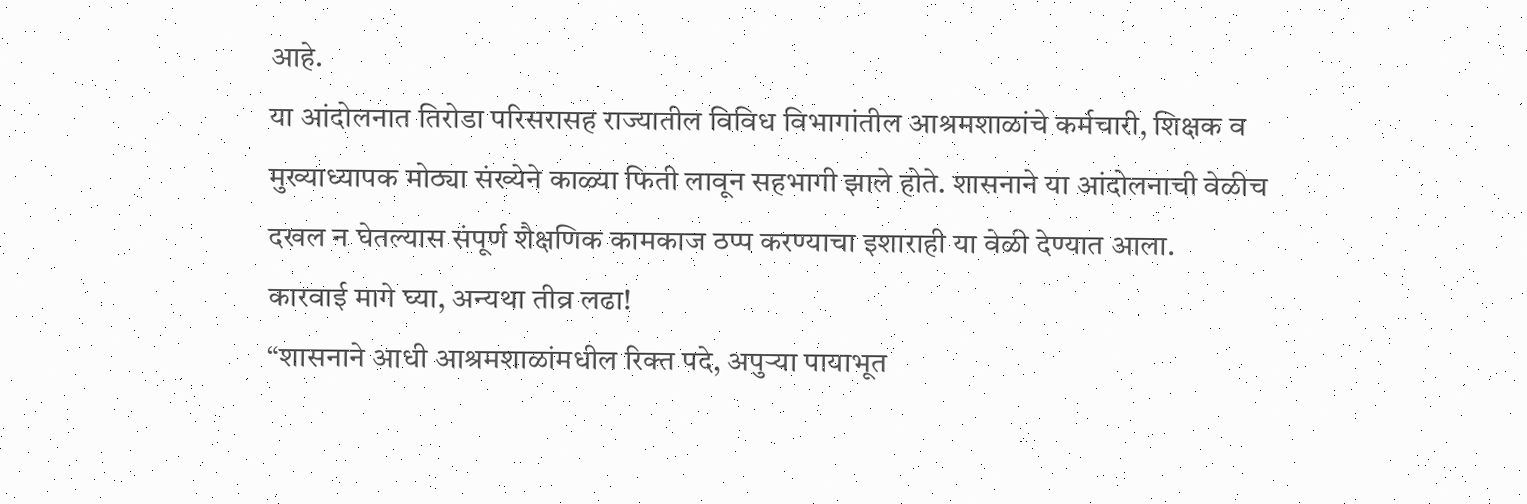आहे.
या आंदोलनात तिरोडा परिसरासह राज्यातील विविध विभागांतील आश्रमशाळांचे कर्मचारी, शिक्षक व मुख्याध्यापक मोठ्या संख्येने काळ्या फिती लावून सहभागी झाले होते. शासनाने या आंदोलनाची वेळीच दखल न घेतल्यास संपूर्ण शैक्षणिक कामकाज ठप्प करण्याचा इशाराही या वेळी देण्यात आला.
कारवाई मागे घ्या, अन्यथा तीव्र लढा!
“शासनाने आधी आश्रमशाळांमधील रिक्त पदे, अपुऱ्या पायाभूत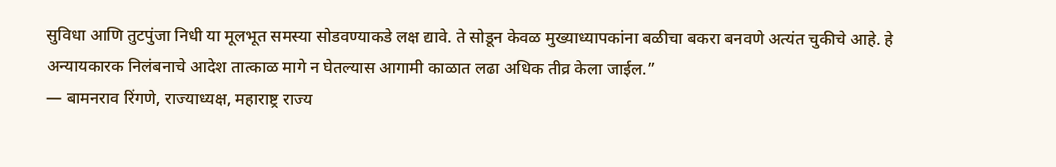सुविधा आणि तुटपुंजा निधी या मूलभूत समस्या सोडवण्याकडे लक्ष द्यावे. ते सोडून केवळ मुख्याध्यापकांना बळीचा बकरा बनवणे अत्यंत चुकीचे आहे. हे अन्यायकारक निलंबनाचे आदेश तात्काळ मागे न घेतल्यास आगामी काळात लढा अधिक तीव्र केला जाईल.”
— बामनराव रिंगणे, राज्याध्यक्ष, महाराष्ट्र राज्य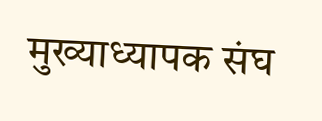मुख्याध्यापक संघ